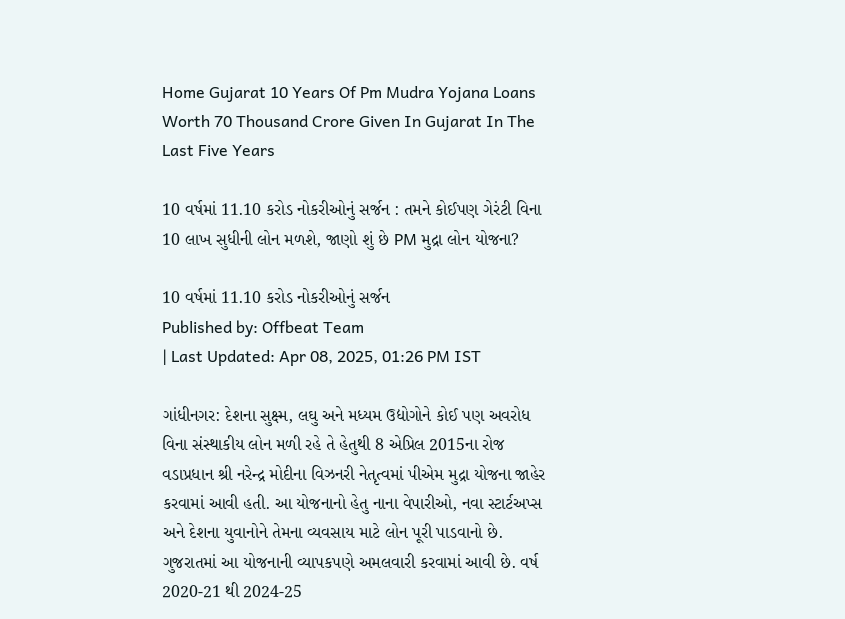Home Gujarat 10 Years Of Pm Mudra Yojana Loans Worth 70 Thousand Crore Given In Gujarat In The Last Five Years

10 વર્ષમાં 11.10 કરોડ નોકરીઓનું સર્જન : તમને કોઈપણ ગેરંટી વિના 10 લાખ સુધીની લોન મળશે, જાણો શું છે PM મુદ્રા લોન યોજના?

10 વર્ષમાં 11.10 કરોડ નોકરીઓનું સર્જન
Published by: Offbeat Team
| Last Updated: Apr 08, 2025, 01:26 PM IST

ગાંધીનગર: દેશના સુક્ષ્મ, લઘુ અને મધ્યમ ઉદ્યોગોને કોઈ પણ અવરોધ વિના સંસ્થાકીય લોન મળી રહે તે હેતુથી 8 એપ્રિલ 2015ના રોજ વડાપ્રધાન શ્રી નરેન્દ્ર મોદીના વિઝનરી નેતૃત્વમાં પીએમ મુદ્રા યોજના જાહેર કરવામાં આવી હતી. આ યોજનાનો હેતુ નાના વેપારીઓ, નવા સ્ટાર્ટઅપ્સ અને દેશના યુવાનોને તેમના વ્યવસાય માટે લોન પૂરી પાડવાનો છે. ગુજરાતમાં આ યોજનાની વ્યાપકપણે અમલવારી કરવામાં આવી છે. વર્ષ 2020-21 થી 2024-25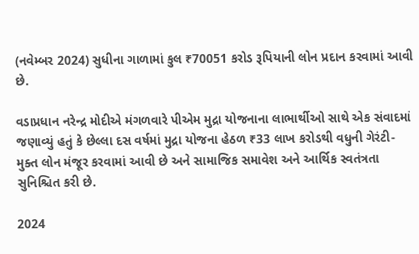(નવેમ્બર 2024) સુધીના ગાળામાં કુલ ₹70051 કરોડ રૂપિયાની લોન પ્રદાન કરવામાં આવી છે.

વડાપ્રધાન નરેન્દ્ર મોદીએ મંગળવારે પીએમ મુદ્રા યોજનાના લાભાર્થીઓ સાથે એક સંવાદમાં જણાવ્યું હતું કે છેલ્લા દસ વર્ષમાં મુદ્રા યોજના હેઠળ ₹33 લાખ કરોડથી વધુની ગેરંટી-મુક્ત લોન મંજૂર કરવામાં આવી છે અને સામાજિક સમાવેશ અને આર્થિક સ્વતંત્રતા સુનિશ્ચિત કરી છે.

2024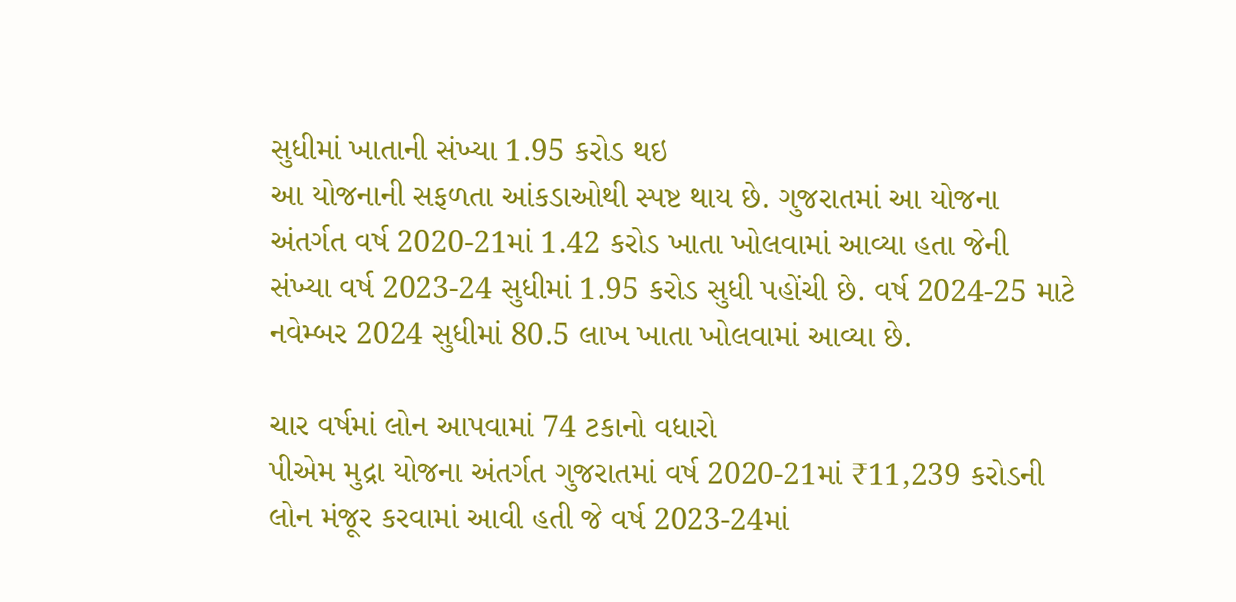સુધીમાં ખાતાની સંખ્યા 1.95 કરોડ થઇ
આ યોજનાની સફળતા આંકડાઓથી સ્પષ્ટ થાય છે. ગુજરાતમાં આ યોજના અંતર્ગત વર્ષ 2020-21માં 1.42 કરોડ ખાતા ખોલવામાં આવ્યા હતા જેની સંખ્યા વર્ષ 2023-24 સુધીમાં 1.95 કરોડ સુધી પહોંચી છે. વર્ષ 2024-25 માટે નવેમ્બર 2024 સુધીમાં 80.5 લાખ ખાતા ખોલવામાં આવ્યા છે.

ચાર વર્ષમાં લોન આપવામાં 74 ટકાનો વધારો
પીએમ મુદ્રા યોજના અંતર્ગત ગુજરાતમાં વર્ષ 2020-21માં ₹11,239 કરોડની લોન મંજૂર કરવામાં આવી હતી જે વર્ષ 2023-24માં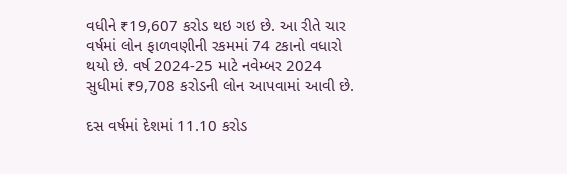વધીને ₹19,607 કરોડ થઇ ગઇ છે. આ રીતે ચાર વર્ષમાં લોન ફાળવણીની રકમમાં 74 ટકાનો વધારો થયો છે. વર્ષ 2024-25 માટે નવેમ્બર 2024 સુધીમાં ₹9,708 કરોડની લોન આપવામાં આવી છે.

દસ વર્ષમાં દેશમાં 11.10 કરોડ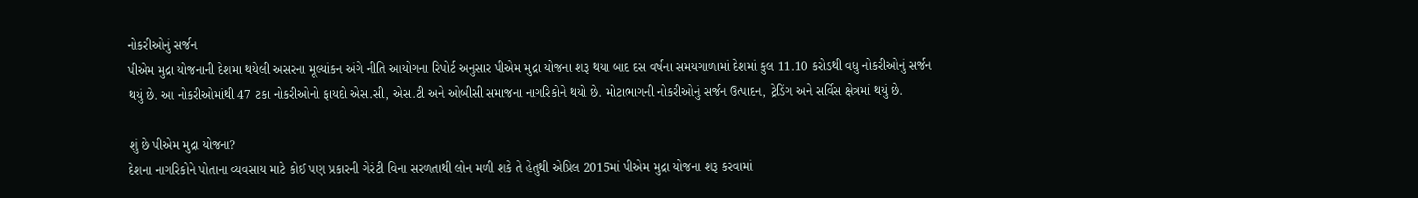નોકરીઓનું સર્જન
પીએમ મુદ્રા યોજનાની દેશમા થયેલી અસરના મૂલ્યાંકન અંગે નીતિ આયોગના રિપોર્ટ અનુસાર પીએમ મુદ્રા યોજના શરૂ થયા બાદ દસ વર્ષના સમયગાળામાં દેશમાં કુલ 11.10 કરોડથી વધુ નોકરીઓનું સર્જન થયું છે. આ નોકરીઓમાંથી 47 ટકા નોકરીઓનો ફાયદો એસ.સી, એસ.ટી અને ઓબીસી સમાજના નાગરિકોને થયો છે. મોટાભાગની નોકરીઓનું સર્જન ઉત્પાદન, ટ્રેડિંગ અને સર્વિસ ક્ષેત્રમાં થયું છે.

શું છે પીએમ મુદ્રા યોજના?
દેશના નાગરિકોને પોતાના વ્યવસાય માટે કોઈ પણ પ્રકારની ગેરંટી વિના સરળતાથી લોન મળી શકે તે હેતુથી એપ્રિલ 2015માં પીએમ મુદ્રા યોજના શરૂ કરવામાં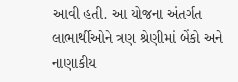આવી હતી. આ યોજના અંતર્ગત લાભાર્થીઓને ત્રણ શ્રેણીમાં બેંકો અને નાણાકીય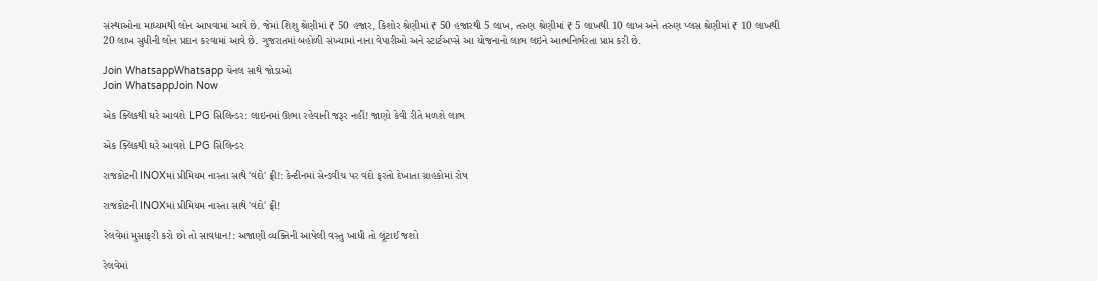સંસ્થાઓના માધ્યમથી લોન આપવામાં આવે છે. જેમાં શિશુ શ્રેણીમાં ₹ 50 હજાર, કિશોર શ્રેણીમાં ₹ 50 હજારથી 5 લાખ, તરુણ શ્રેણીમાં ₹ 5 લાખથી 10 લાખ અને તરુણ પ્લસ શ્રેણીમાં ₹ 10 લાખથી 20 લાખ સુધીની લોન પ્રદાન કરવામાં આવે છે. ગુજરાતમાં બહોળી સંખ્યામાં નાના વેપારીઓ અને સ્ટાર્ટઅપ્સે આ યોજનાનો લાભ લઇને આત્મનિર્ભરતા પ્રાપ્ત કરી છે.

Join WhatsappWhatsapp ચેનલ સાથે જોડાઓ
Join WhatsappJoin Now

એક ક્લિકથી ઘરે આવશે LPG સિલિન્ડર: લાઇનમાં ઊભા રહેવાની જરૂર નહીં! જાણો કેવી રીતે મળશે લાભ

એક ક્લિકથી ઘરે આવશે LPG સિલિન્ડર

રાજકોટની INOXમાં પ્રીમિયમ નાસ્તા સાથે 'વંદો' ફ્રી!: કેન્ટીનમાં સેન્ડવીચ પર વંદો ફરતો દેખાતા ગ્રાહકોમાં રોષ

રાજકોટની INOXમાં પ્રીમિયમ નાસ્તા સાથે 'વંદો' ફ્રી!

રેલવેમાં મુસાફરી કરો છો તો સાવધાન!: અજાણી વ્યક્તિની આપેલી વસ્તુ ખાધી તો લૂંટાઈ જશો

રેલવેમાં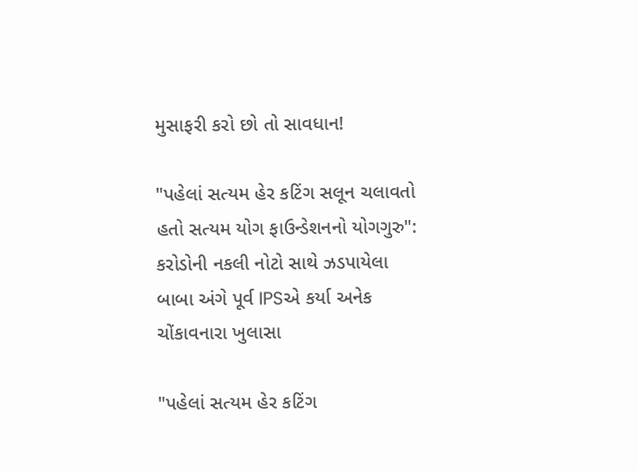મુસાફરી કરો છો તો સાવધાન!

"પહેલાં સત્યમ હેર કટિંગ સલૂન ચલાવતો હતો સત્યમ યોગ ફાઉન્ડેશનનો યોગગુરુ": કરોડોની નકલી નોટો સાથે ઝડપાયેલા બાબા અંગે પૂર્વ IPSએ કર્યા અનેક ચોંકાવનારા ખુલાસા

"પહેલાં સત્યમ હેર કટિંગ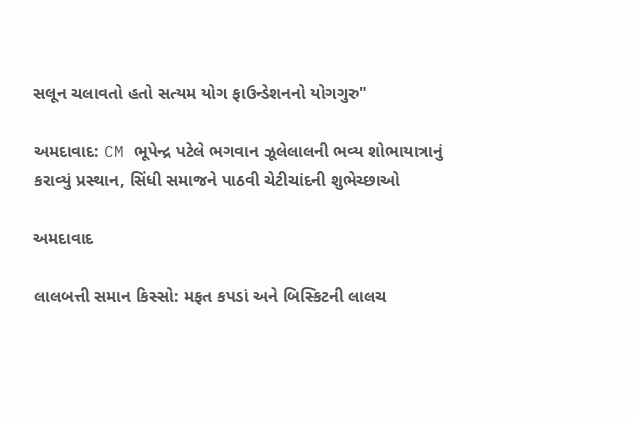સલૂન ચલાવતો હતો સત્યમ યોગ ફાઉન્ડેશનનો યોગગુરુ"

અમદાવાદ: CM ભૂપેન્દ્ર પટેલે ભગવાન ઝૂલેલાલની ભવ્ય શોભાયાત્રાનું કરાવ્યું પ્રસ્થાન, સિંધી સમાજને પાઠવી ચેટીચાંદની શુભેચ્છાઓ

અમદાવાદ

લાલબત્તી સમાન કિસ્સો: મફત કપડાં અને બિસ્કિટની લાલચ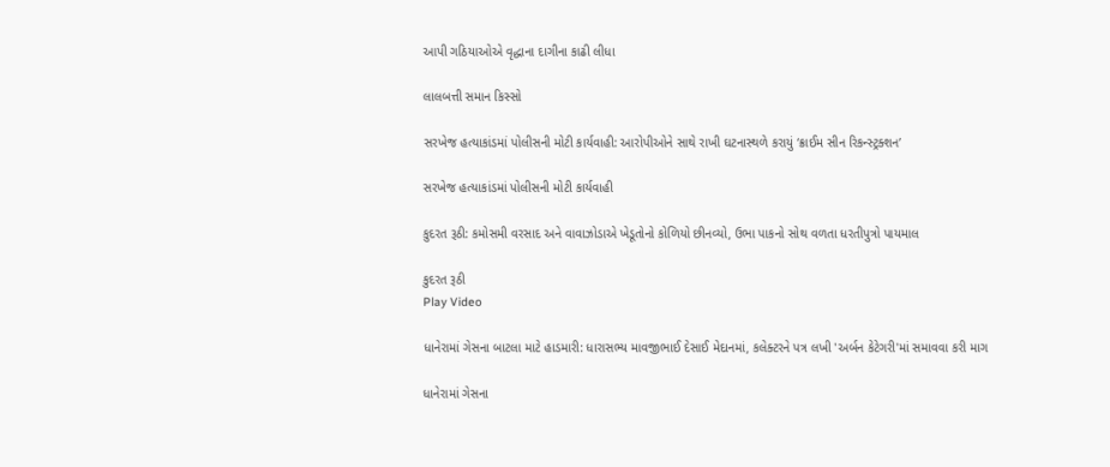આપી ગઠિયાઓએ વૃદ્ધાના દાગીના કાઢી લીધા

લાલબત્તી સમાન કિસ્સો

સરખેજ હત્યાકાંડમાં પોલીસની મોટી કાર્યવાહી: આરોપીઓને સાથે રાખી ઘટનાસ્થળે કરાયું ‘ક્રાઈમ સીન રિકન્સ્ટ્રક્શન’

સરખેજ હત્યાકાંડમાં પોલીસની મોટી કાર્યવાહી

કુદરત રૂઠી: કમોસમી વરસાદ અને વાવાઝોડાએ ખેડૂતોનો કોળિયો છીનવ્યો, ઉભા પાકનો સોથ વળતા ધરતીપુત્રો પાયમાલ

કુદરત રૂઠી
Play Video

ધાનેરામાં ગેસના બાટલા માટે હાડમારી: ધારાસભ્ય માવજીભાઈ દેસાઈ મેદાનમાં, કલેક્ટરને પત્ર લખી 'અર્બન કેટેગરી'માં સમાવવા કરી માગ

ધાનેરામાં ગેસના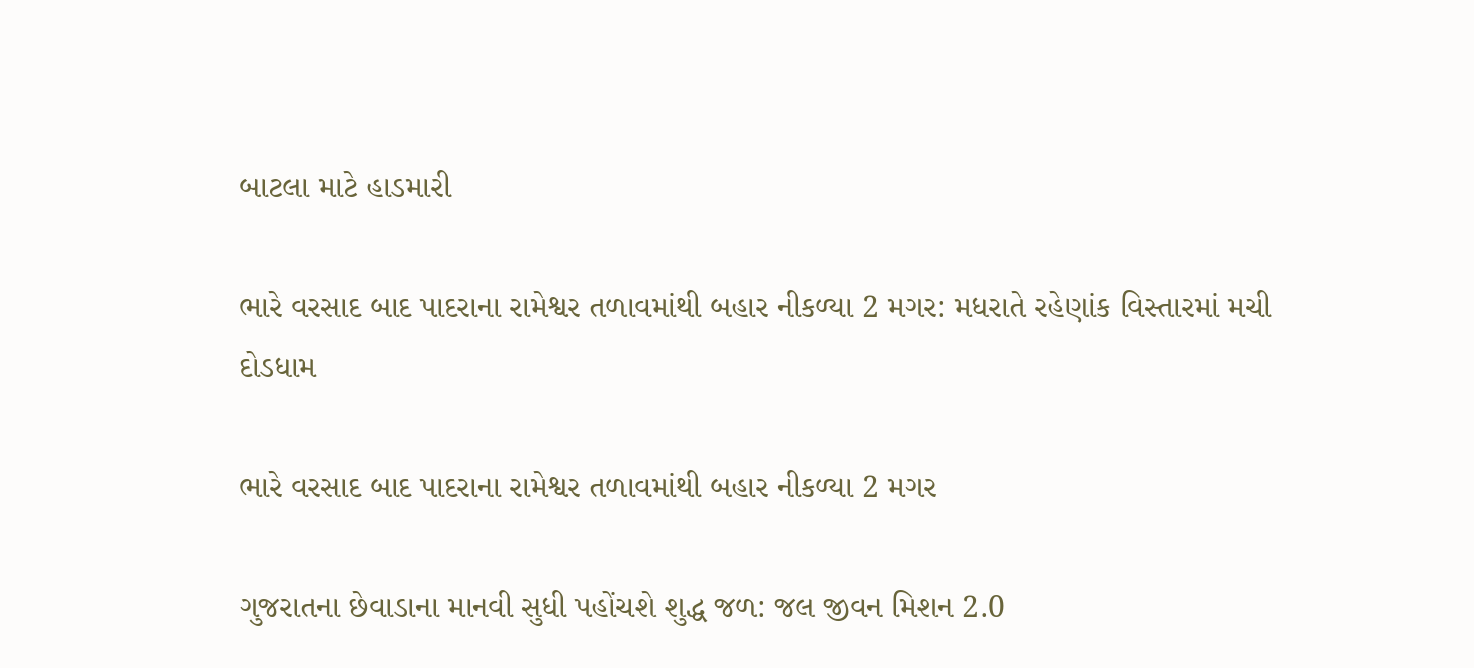બાટલા માટે હાડમારી

ભારે વરસાદ બાદ પાદરાના રામેશ્વર તળાવમાંથી બહાર નીકળ્યા 2 મગર: મધરાતે રહેણાંક વિસ્તારમાં મચી દોડધામ

ભારે વરસાદ બાદ પાદરાના રામેશ્વર તળાવમાંથી બહાર નીકળ્યા 2 મગર

ગુજરાતના છેવાડાના માનવી સુધી પહોંચશે શુદ્ધ જળ: જલ જીવન મિશન 2.0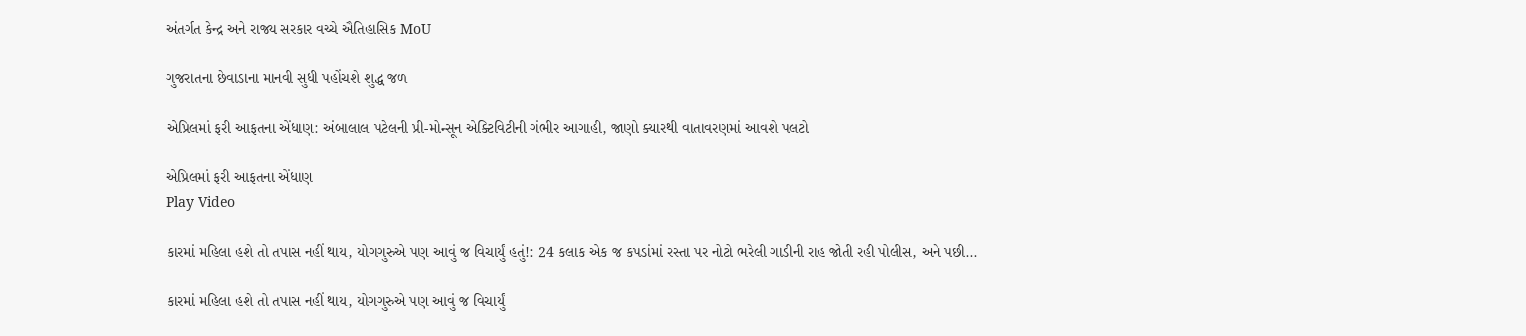અંતર્ગત કેન્દ્ર અને રાજ્ય સરકાર વચ્ચે ઐતિહાસિક MoU

ગુજરાતના છેવાડાના માનવી સુધી પહોંચશે શુદ્ધ જળ

એપ્રિલમાં ફરી આફતના એંધાણ: અંબાલાલ પટેલની પ્રી-મોન્સૂન એક્ટિવિટીની ગંભીર આગાહી, જાણો ક્યારથી વાતાવરણમાં આવશે પલટો

એપ્રિલમાં ફરી આફતના એંધાણ
Play Video

કારમાં મહિલા હશે તો તપાસ નહીં થાય, યોગગુરુએ પણ આવું જ વિચાર્યું હતું!: 24 કલાક એક જ કપડાંમાં રસ્તા પર નોટો ભરેલી ગાડીની રાહ જોતી રહી પોલીસ, અને પછી...

કારમાં મહિલા હશે તો તપાસ નહીં થાય, યોગગુરુએ પણ આવું જ વિચાર્યું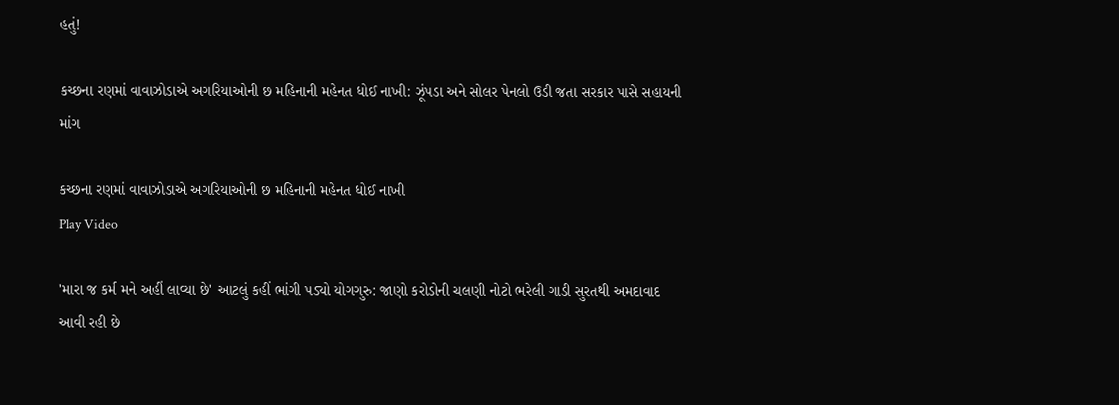હતું!

કચ્છના રણમાં વાવાઝોડાએ અગરિયાઓની છ મહિનાની મહેનત ધોઈ નાખી: ઝૂંપડા અને સોલર પેનલો ઉડી જતા સરકાર પાસે સહાયની માંગ

કચ્છના રણમાં વાવાઝોડાએ અગરિયાઓની છ મહિનાની મહેનત ધોઈ નાખી
Play Video

'મારા જ કર્મ મને અહીં લાવ્યા છે' આટલું કહીં ભાંગી પડ્યો યોગગુરુ: જાણો કરોડોની ચલણી નોટો ભરેલી ગાડી સુરતથી અમદાવાદ આવી રહી છે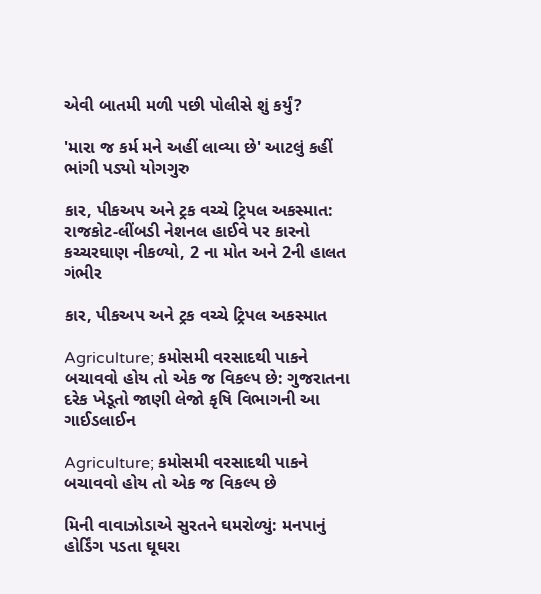એવી બાતમી મળી પછી પોલીસે શું કર્યું?

'મારા જ કર્મ મને અહીં લાવ્યા છે' આટલું કહીં ભાંગી પડ્યો યોગગુરુ

કાર, પીકઅપ અને ટ્રક વચ્ચે ટ્રિપલ અકસ્માત: રાજકોટ-લીંબડી નેશનલ હાઈવે પર કારનો કચ્ચરઘાણ નીકળ્યો, 2 ના મોત અને 2ની હાલત ગંભીર

કાર, પીકઅપ અને ટ્રક વચ્ચે ટ્રિપલ અકસ્માત

Agriculture; કમોસમી વરસાદથી પાકને બચાવવો હોય તો એક જ વિકલ્પ છે: ગુજરાતના દરેક ખેડૂતો જાણી લેજો કૃષિ વિભાગની આ ગાઈડલાઈન

Agriculture; કમોસમી વરસાદથી પાકને બચાવવો હોય તો એક જ વિકલ્પ છે

મિની વાવાઝોડાએ સુરતને ઘમરોળ્યું: મનપાનું હોર્ડિંગ પડતા ઘૂઘરા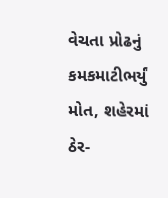વેચતા પ્રોઢનું કમકમાટીભર્યું મોત, શહેરમાં ઠેર-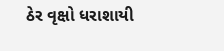ઠેર વૃક્ષો ધરાશાયી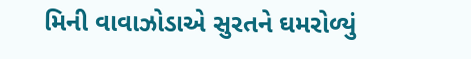મિની વાવાઝોડાએ સુરતને ઘમરોળ્યું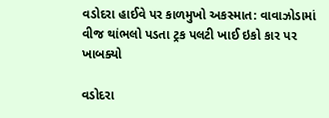વડોદરા હાઈવે પર કાળમુખો અકસ્માત: વાવાઝોડામાં વીજ થાંભલો પડતા ટ્રક પલટી ખાઈ ઇકો કાર પર ખાબક્યો

વડોદરા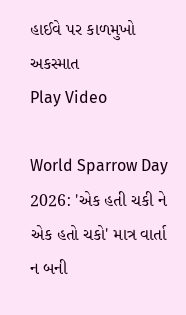હાઈવે પર કાળમુખો અકસ્માત
Play Video

World Sparrow Day 2026: 'એક હતી ચકી ને એક હતો ચકો' માત્ર વાર્તા ન બની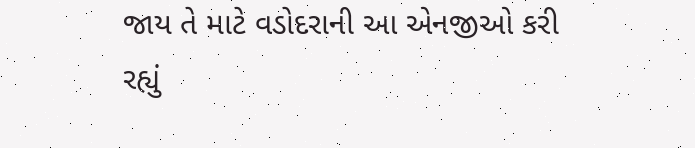જાય તે માટે વડોદરાની આ એનજીઓ કરી રહ્યું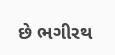છે ભગીરથ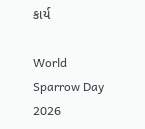કાર્ય

World Sparrow Day 2026